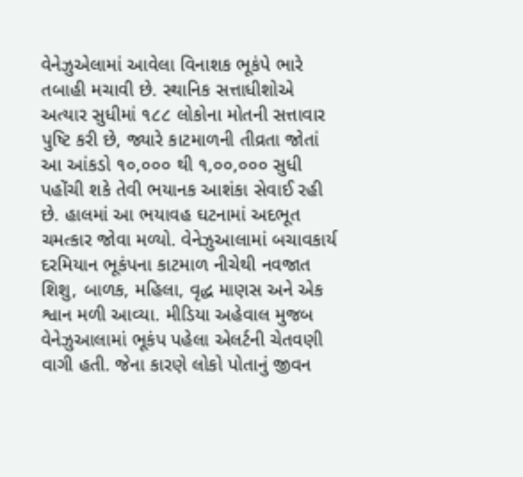વેનેઝુએલામાં આવેલા વિનાશક ભૂકંપે ભારે તબાહી મચાવી છે. સ્થાનિક સત્તાધીશોએ અત્યાર સુધીમાં ૧૮૮ લોકોના મોતની સત્તાવાર પુષ્ટિ કરી છે, જ્યારે કાટમાળની તીવ્રતા જોતાં આ આંકડો ૧૦,૦૦૦ થી ૧,૦૦,૦૦૦ સુધી પહોંચી શકે તેવી ભયાનક આશંકા સેવાઈ રહી છે. હાલમાં આ ભયાવહ ઘટનામાં અદભૂત ચમત્કાર જોવા મળ્યો. વેનેઝુઆલામાં બચાવકાર્ય દરમિયાન ભૂકંપના કાટમાળ નીચેથી નવજાત શિશુ, બાળક, મહિલા, વૃદ્ધ માણસ અને એક શ્વાન મળી આવ્યા. મીડિયા અહેવાલ મુજબ વેનેઝુઆલામાં ભૂકંપ પહેલા એલર્ટની ચેતવણી વાગી હતી. જેના કારણે લોકો પોતાનું જીવન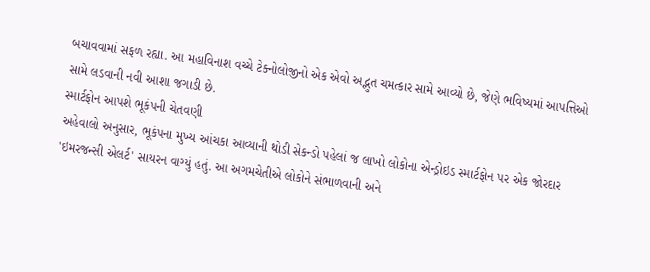બચાવવામાં સફળ રહ્યા. આ મહાવિનાશ વચ્ચે ટેક્નોલોજીનો એક એવો અદ્ભુત ચમત્કાર સામે આવ્યો છે, જેણે ભવિષ્યમાં આપત્તિઓ સામે લડવાની નવી આશા જગાડી છે.
સ્માર્ટફોન આપશે ભૂકંપની ચેતવણી
અહેવાલો અનુસાર, ભૂકંપના મુખ્ય આંચકા આવ્યાની થોડી સેકન્ડો પહેલાં જ લાખો લોકોના એન્ડ્રોઇડ સ્માર્ટફોન પર એક જોરદાર 'ઇમરજન્સી એલર્ટ' સાયરન વાગ્યું હતું. આ અગમચેતીએ લોકોને સંભાળવાની અને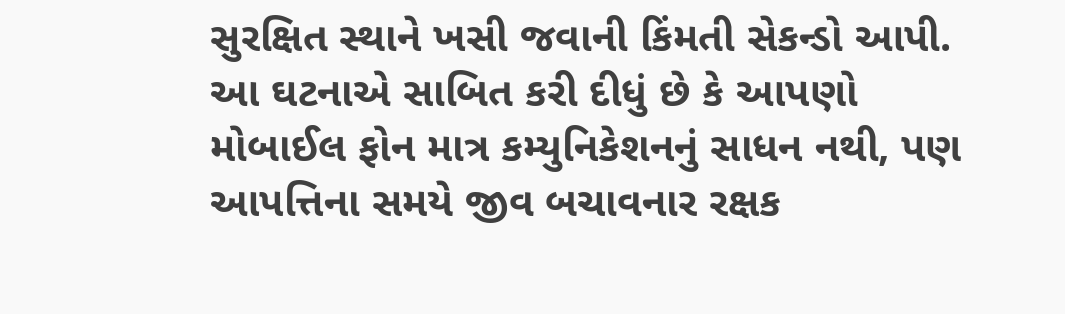સુરક્ષિત સ્થાને ખસી જવાની કિંમતી સેકન્ડો આપી. આ ઘટનાએ સાબિત કરી દીધું છે કે આપણો મોબાઈલ ફોન માત્ર કમ્યુનિકેશનનું સાધન નથી, પણ આપત્તિના સમયે જીવ બચાવનાર રક્ષક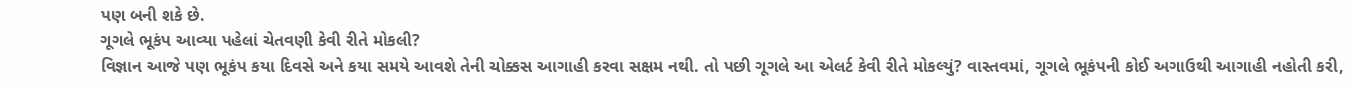પણ બની શકે છે.
ગૂગલે ભૂકંપ આવ્યા પહેલાં ચેતવણી કેવી રીતે મોકલી?
વિજ્ઞાન આજે પણ ભૂકંપ કયા દિવસે અને કયા સમયે આવશે તેની ચોક્કસ આગાહી કરવા સક્ષમ નથી. તો પછી ગૂગલે આ એલર્ટ કેવી રીતે મોકલ્યું? વાસ્તવમાં, ગૂગલે ભૂકંપની કોઈ અગાઉથી આગાહી નહોતી કરી,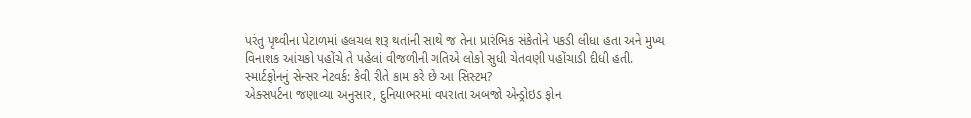પરંતુ પૃથ્વીના પેટાળમાં હલચલ શરૂ થતાંની સાથે જ તેના પ્રારંભિક સંકેતોને પકડી લીધા હતા અને મુખ્ય વિનાશક આંચકો પહોંચે તે પહેલાં વીજળીની ગતિએ લોકો સુધી ચેતવણી પહોંચાડી દીધી હતી.
સ્માર્ટફોનનું સેન્સર નેટવર્ક: કેવી રીતે કામ કરે છે આ સિસ્ટમ?
એક્સપર્ટના જણાવ્યા અનુસાર, દુનિયાભરમાં વપરાતા અબજો એન્ડ્રોઇડ ફોન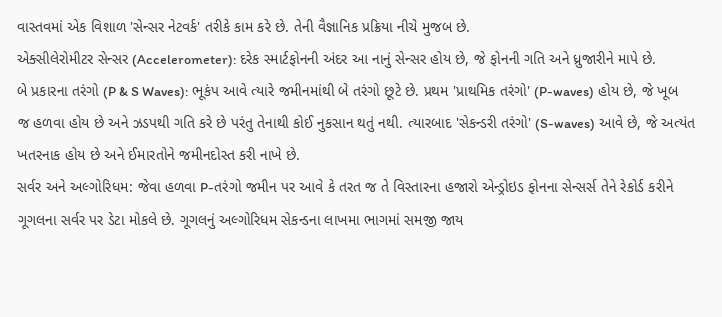વાસ્તવમાં એક વિશાળ 'સેન્સર નેટવર્ક' તરીકે કામ કરે છે. તેની વૈજ્ઞાનિક પ્રક્રિયા નીચે મુજબ છે.
એક્સીલેરોમીટર સેન્સર (Accelerometer): દરેક સ્માર્ટફોનની અંદર આ નાનું સેન્સર હોય છે, જે ફોનની ગતિ અને ધ્રુજારીને માપે છે.
બે પ્રકારના તરંગો (P & S Waves): ભૂકંપ આવે ત્યારે જમીનમાંથી બે તરંગો છૂટે છે. પ્રથમ 'પ્રાથમિક તરંગો' (P-waves) હોય છે, જે ખૂબ જ હળવા હોય છે અને ઝડપથી ગતિ કરે છે પરંતુ તેનાથી કોઈ નુકસાન થતું નથી. ત્યારબાદ 'સેકન્ડરી તરંગો' (S-waves) આવે છે, જે અત્યંત ખતરનાક હોય છે અને ઈમારતોને જમીનદોસ્ત કરી નાખે છે.
સર્વર અને અલ્ગોરિધમ: જેવા હળવા P-તરંગો જમીન પર આવે કે તરત જ તે વિસ્તારના હજારો એન્ડ્રોઇડ ફોનના સેન્સર્સ તેને રેકોર્ડ કરીને ગૂગલના સર્વર પર ડેટા મોકલે છે. ગૂગલનું અલ્ગોરિધમ સેકન્ડના લાખમા ભાગમાં સમજી જાય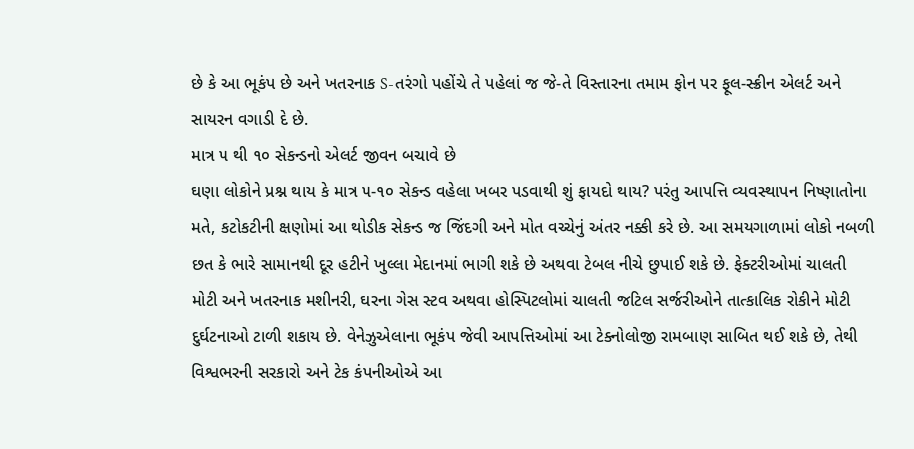છે કે આ ભૂકંપ છે અને ખતરનાક S-તરંગો પહોંચે તે પહેલાં જ જે-તે વિસ્તારના તમામ ફોન પર ફૂલ-સ્ક્રીન એલર્ટ અને સાયરન વગાડી દે છે.
માત્ર ૫ થી ૧૦ સેકન્ડનો એલર્ટ જીવન બચાવે છે
ઘણા લોકોને પ્રશ્ન થાય કે માત્ર ૫-૧૦ સેકન્ડ વહેલા ખબર પડવાથી શું ફાયદો થાય? પરંતુ આપત્તિ વ્યવસ્થાપન નિષ્ણાતોના મતે, કટોકટીની ક્ષણોમાં આ થોડીક સેકન્ડ જ જિંદગી અને મોત વચ્ચેનું અંતર નક્કી કરે છે. આ સમયગાળામાં લોકો નબળી છત કે ભારે સામાનથી દૂર હટીને ખુલ્લા મેદાનમાં ભાગી શકે છે અથવા ટેબલ નીચે છુપાઈ શકે છે. ફેક્ટરીઓમાં ચાલતી મોટી અને ખતરનાક મશીનરી, ઘરના ગેસ સ્ટવ અથવા હોસ્પિટલોમાં ચાલતી જટિલ સર્જરીઓને તાત્કાલિક રોકીને મોટી દુર્ઘટનાઓ ટાળી શકાય છે. વેનેઝુએલાના ભૂકંપ જેવી આપત્તિઓમાં આ ટેક્નોલોજી રામબાણ સાબિત થઈ શકે છે, તેથી વિશ્વભરની સરકારો અને ટેક કંપનીઓએ આ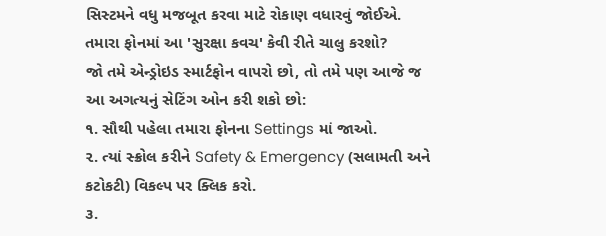સિસ્ટમને વધુ મજબૂત કરવા માટે રોકાણ વધારવું જોઈએ.
તમારા ફોનમાં આ 'સુરક્ષા કવચ' કેવી રીતે ચાલુ કરશો?
જો તમે એન્ડ્રોઇડ સ્માર્ટફોન વાપરો છો, તો તમે પણ આજે જ આ અગત્યનું સેટિંગ ઓન કરી શકો છો:
૧. સૌથી પહેલા તમારા ફોનના Settings માં જાઓ.
૨. ત્યાં સ્ક્રોલ કરીને Safety & Emergency (સલામતી અને કટોકટી) વિકલ્પ પર ક્લિક કરો.
૩.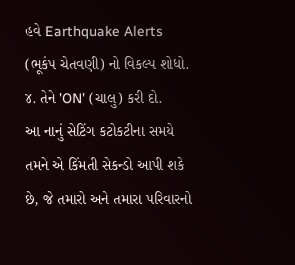હવે Earthquake Alerts (ભૂકંપ ચેતવણી) નો વિકલ્પ શોધો.
૪. તેને 'ON' (ચાલુ) કરી દો.
આ નાનું સેટિંગ કટોકટીના સમયે તમને એ કિંમતી સેકન્ડો આપી શકે છે, જે તમારો અને તમારા પરિવારનો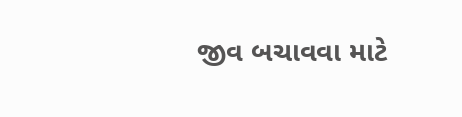જીવ બચાવવા માટે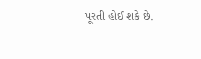પૂરતી હોઈ શકે છે.